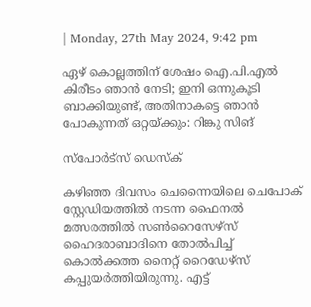| Monday, 27th May 2024, 9:42 pm

ഏഴ് കൊല്ലത്തിന് ശേഷം ഐ.പി.എല്‍ കിരീടം ഞാന്‍ നേടി; ഇനി ഒന്നുകൂടി ബാക്കിയുണ്ട്, അതിനാകട്ടെ ഞാന്‍ പോകുന്നത് ഒറ്റയ്ക്കും: റിങ്കു സിങ്

സ്പോര്‍ട്സ് ഡെസ്‌ക്

കഴിഞ്ഞ ദിവസം ചെന്നൈയിലെ ചെപോക് സ്റ്റേഡിയത്തില്‍ നടന്ന ഫൈനല്‍ മത്സരത്തില്‍ സണ്‍റൈസേഴ്‌സ് ഹൈദരാബാദിനെ തോല്‍പിച്ച് കൊല്‍ക്കത്ത നൈറ്റ് റൈഡേഴ്‌സ് കപ്പുയര്‍ത്തിയിരുന്നു. എട്ട്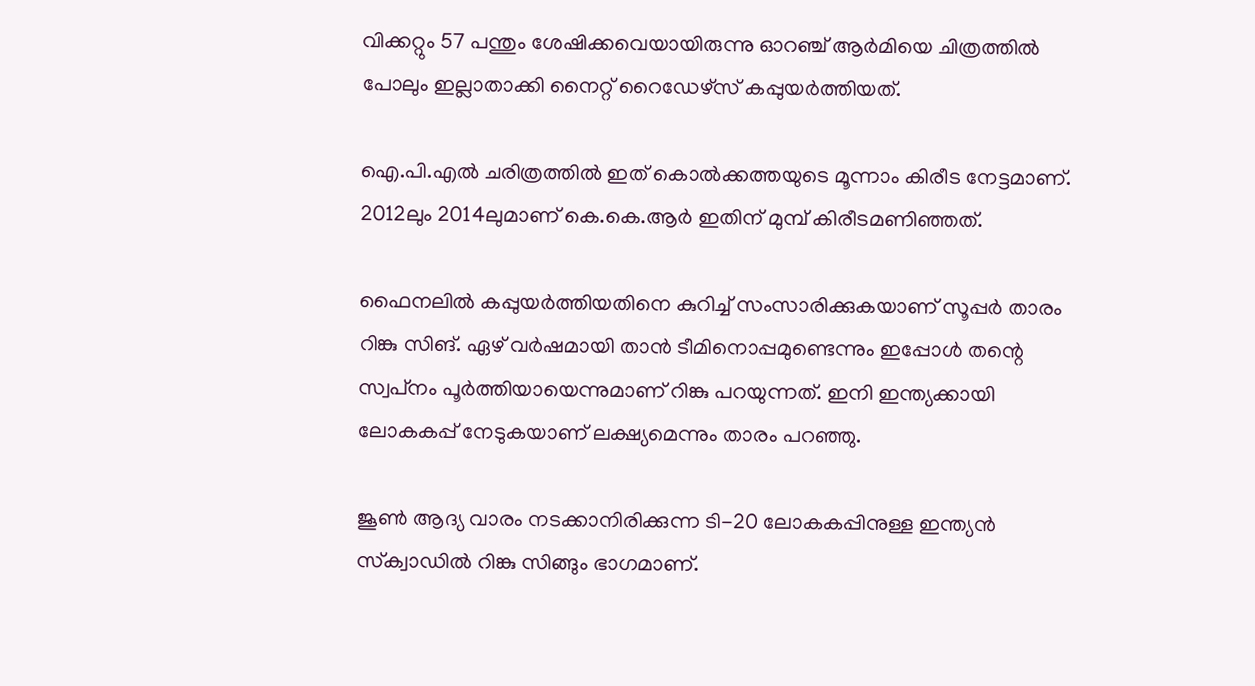വിക്കറ്റും 57 പന്തും ശേഷിക്കവെയായിരുന്നു ഓറഞ്ച് ആര്‍മിയെ ചിത്രത്തില്‍ പോലും ഇല്ലാതാക്കി നൈറ്റ് റൈഡേഴ്‌സ് കപ്പുയര്‍ത്തിയത്.

ഐ.പി.എല്‍ ചരിത്രത്തില്‍ ഇത് കൊല്‍ക്കത്തയുടെ മൂന്നാം കിരീട നേട്ടമാണ്. 2012ലും 2014ലുമാണ് കെ.കെ.ആര്‍ ഇതിന് മുമ്പ് കിരീടമണിഞ്ഞത്.

ഫൈനലില്‍ കപ്പുയര്‍ത്തിയതിനെ കുറിച്ച് സംസാരിക്കുകയാണ് സൂപ്പര്‍ താരം റിങ്കു സിങ്. ഏഴ് വര്‍ഷമായി താന്‍ ടീമിനൊപ്പമുണ്ടെന്നും ഇപ്പോള്‍ തന്റെ സ്വപ്‌നം പൂര്‍ത്തിയായെന്നുമാണ് റിങ്കു പറയുന്നത്. ഇനി ഇന്ത്യക്കായി ലോകകപ്പ് നേടുകയാണ് ലക്ഷ്യമെന്നും താരം പറഞ്ഞു.

ജൂണ്‍ ആദ്യ വാരം നടക്കാനിരിക്കുന്ന ടി-20 ലോകകപ്പിനുള്ള ഇന്ത്യന്‍ സ്‌ക്വാഡില്‍ റിങ്കു സിങ്ങും ഭാഗമാണ്.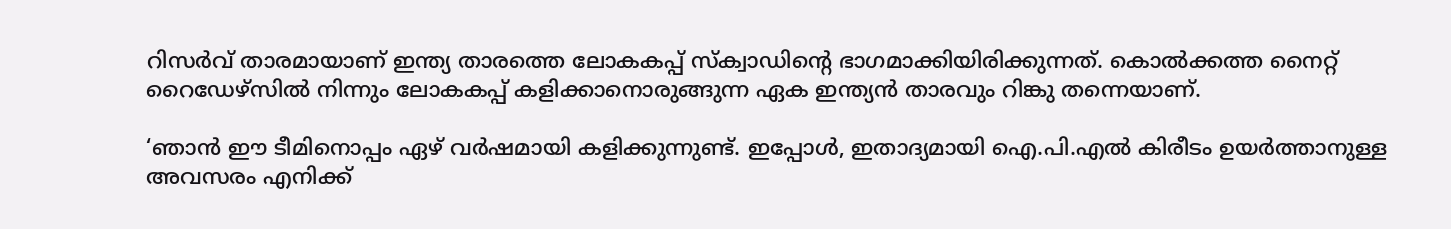റിസര്‍വ് താരമായാണ് ഇന്ത്യ താരത്തെ ലോകകപ്പ് സ്‌ക്വാഡിന്റെ ഭാഗമാക്കിയിരിക്കുന്നത്. കൊല്‍ക്കത്ത നൈറ്റ് റൈഡേഴ്‌സില്‍ നിന്നും ലോകകപ്പ് കളിക്കാനൊരുങ്ങുന്ന ഏക ഇന്ത്യന്‍ താരവും റിങ്കു തന്നെയാണ്.

‘ഞാന്‍ ഈ ടീമിനൊപ്പം ഏഴ് വര്‍ഷമായി കളിക്കുന്നുണ്ട്. ഇപ്പോള്‍, ഇതാദ്യമായി ഐ.പി.എല്‍ കിരീടം ഉയര്‍ത്താനുള്ള അവസരം എനിക്ക്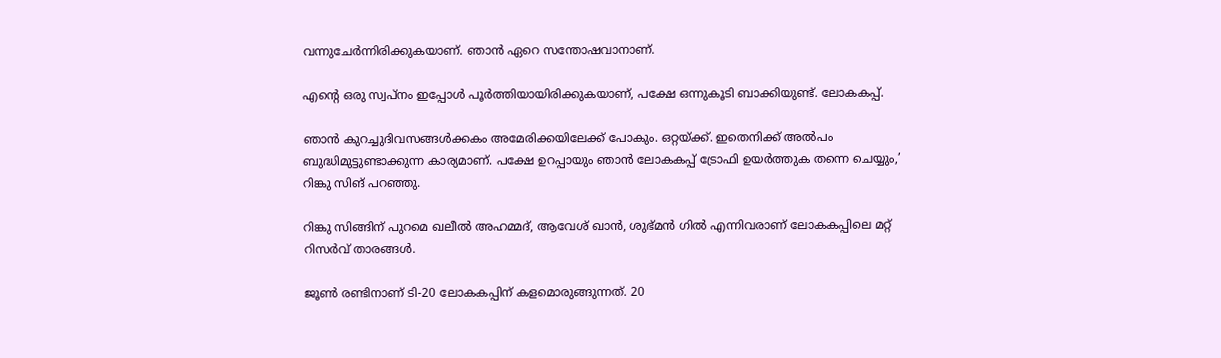വന്നുചേര്‍ന്നിരിക്കുകയാണ്. ഞാന്‍ ഏറെ സന്തോഷവാനാണ്.

എന്റെ ഒരു സ്വപ്‌നം ഇപ്പോള്‍ പൂര്‍ത്തിയായിരിക്കുകയാണ്, പക്ഷേ ഒന്നുകൂടി ബാക്കിയുണ്ട്. ലോകകപ്പ്.

ഞാന്‍ കുറച്ചുദിവസങ്ങള്‍ക്കകം അമേരിക്കയിലേക്ക് പോകും. ഒറ്റയ്ക്ക്. ഇതെനിക്ക് അല്‍പം ബുദ്ധിമുട്ടുണ്ടാക്കുന്ന കാര്യമാണ്. പക്ഷേ ഉറപ്പായും ഞാന്‍ ലോകകപ്പ് ട്രോഫി ഉയര്‍ത്തുക തന്നെ ചെയ്യും,’ റിങ്കു സിങ് പറഞ്ഞു.

റിങ്കു സിങ്ങിന് പുറമെ ഖലീല്‍ അഹമ്മദ്, ആവേശ് ഖാന്‍, ശുഭ്മന്‍ ഗില്‍ എന്നിവരാണ് ലോകകപ്പിലെ മറ്റ് റിസര്‍വ് താരങ്ങള്‍.

ജൂണ്‍ രണ്ടിനാണ് ടി-20 ലോകകപ്പിന് കളമൊരുങ്ങുന്നത്. 20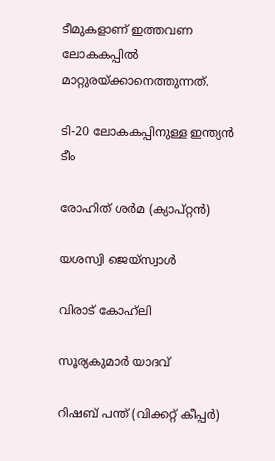ടീമുകളാണ് ഇത്തവണ ലോകകപ്പില്‍ മാറ്റുരയ്ക്കാനെത്തുന്നത്.

ടി-20 ലോകകപ്പിനുള്ള ഇന്ത്യന്‍ ടീം

രോഹിത് ശര്‍മ (ക്യാപ്റ്റന്‍)

യശസ്വി ജെയ്സ്വാള്‍

വിരാട് കോഹ്‌ലി

സൂര്യകുമാര്‍ യാദവ്

റിഷബ് പന്ത് (വിക്കറ്റ് കീപ്പര്‍)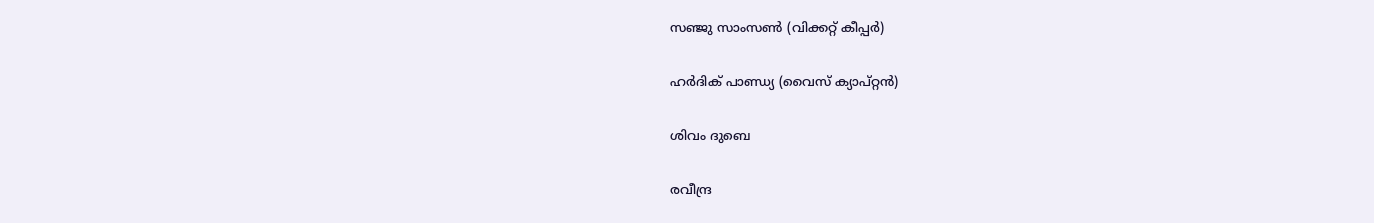സഞ്ജു സാംസണ്‍ (വിക്കറ്റ് കീപ്പര്‍)

ഹര്‍ദിക് പാണ്ഡ്യ (വൈസ് ക്യാപ്റ്റന്‍)

ശിവം ദുബെ

രവീന്ദ്ര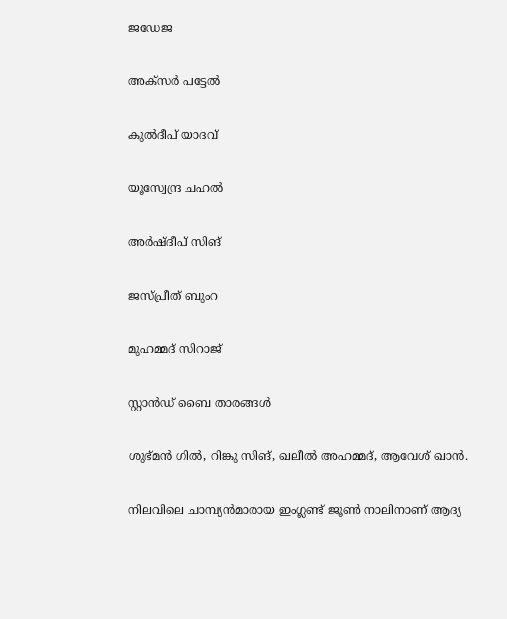ജഡേജ

അക്സര്‍ പട്ടേല്‍

കുല്‍ദീപ് യാദവ്

യൂസ്വേന്ദ്ര ചഹല്‍

അര്‍ഷ്ദീപ് സിങ്

ജസ്പ്രീത് ബുംറ

മുഹമ്മദ് സിറാജ്

സ്റ്റാന്‍ഡ് ബൈ താരങ്ങള്‍

ശുഭ്മന്‍ ഗില്‍, റിങ്കു സിങ്, ഖലീല്‍ അഹമ്മദ്, ആവേശ് ഖാന്‍.

നിലവിലെ ചാമ്പ്യന്‍മാരായ ഇംഗ്ലണ്ട് ജൂണ്‍ നാലിനാണ് ആദ്യ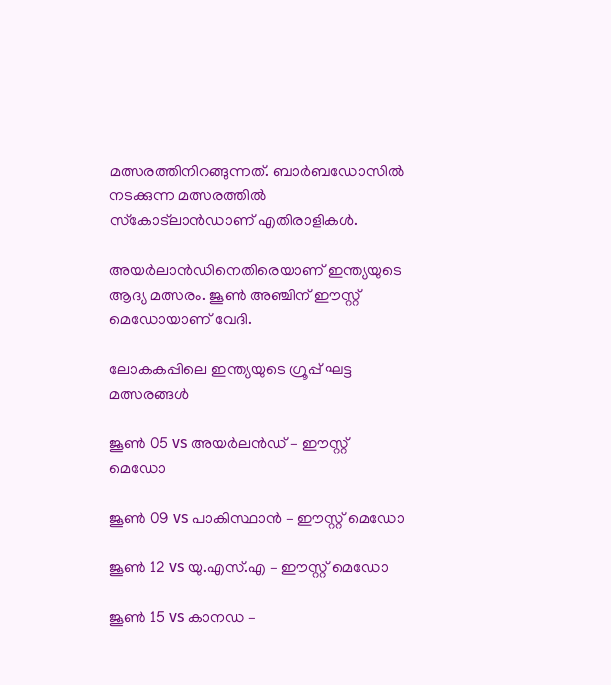മത്സരത്തിനിറങ്ങുന്നത്. ബാര്‍ബഡോസില്‍ നടക്കുന്ന മത്സരത്തില്‍ സ്‌കോട്‌ലാന്‍ഡാണ് എതിരാളികള്‍.

അയര്‍ലാന്‍ഡിനെതിരെയാണ് ഇന്ത്യയുടെ ആദ്യ മത്സരം. ജൂണ്‍ അഞ്ചിന് ഈസ്റ്റ് മെഡോയാണ് വേദി.

ലോകകപ്പിലെ ഇന്ത്യയുടെ ഗ്രൂപ്പ് ഘട്ട മത്സരങ്ങള്‍

ജൂണ്‍ 05 vs അയര്‍ലന്‍ഡ് – ഈസ്റ്റ് മെഡോ

ജൂണ്‍ 09 vs പാകിസ്ഥാന്‍ – ഈസ്റ്റ് മെഡോ

ജൂണ്‍ 12 vs യു.എസ്.എ – ഈസ്റ്റ് മെഡോ

ജൂണ്‍ 15 vs കാനഡ –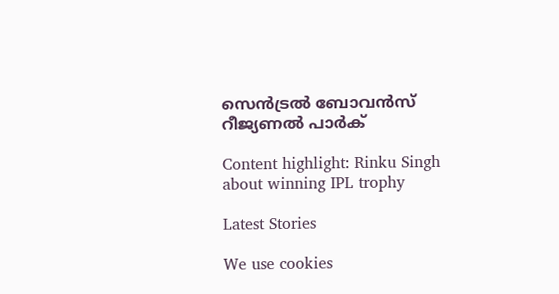സെന്‍ട്രല്‍ ബോവന്‍സ് റീജ്യണല്‍ പാര്‍ക്

Content highlight: Rinku Singh about winning IPL trophy

Latest Stories

We use cookies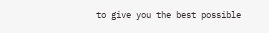to give you the best possible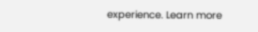experience. Learn more